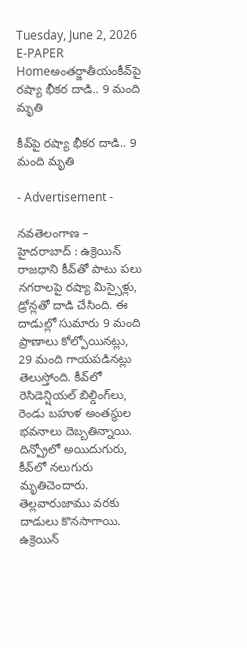Tuesday, June 2, 2026
E-PAPER
Homeఅంతర్జాతీయంకీవ్‌పై రష్యా భీకర దాడి.. 9 మంది మృతి

కీవ్‌పై రష్యా భీకర దాడి.. 9 మంది మృతి

- Advertisement -

నవతెలంగాణ – హైదరాబాద్ : ఉక్రెయిన్ రాజ‌ధాని కీవ్‌తో పాటు ప‌లు న‌గ‌రాల‌పై ర‌ష్యా మిస్సైళ్లు, డ్రోన్ల‌తో దాడి చేసింది. ఈ దాడుల్లో సుమారు 9 మంది ప్రాణాలు కోల్పోయిన‌ట్లు, 29 మంది గాయ‌ప‌డిన‌ట్లు తెలుస్తోంది. కీవ్‌లో రెసిడెన్షియ‌ల్ బిల్డింగ్‌లు, రెండు బ‌హుళ అంత‌స్థుల భ‌వ‌నాలు దెబ్బ‌తిన్నాయి. దిన్ప్రోలో అయిదుగురు, కీవ్‌లో న‌లుగురు మృతిచెందారు. తెల్ల‌వారుజాము వ‌ర‌కు దాడులు కొన‌సాగాయి. ఉక్రెయిన్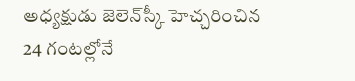అధ్య‌క్షుడు జెలెన్‌స్కీ హెచ్చరించిన 24 గంట‌ల్లోనే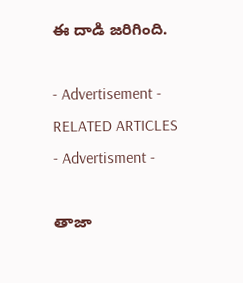ఈ దాడి జ‌రిగింది.

- Advertisement -
RELATED ARTICLES
- Advertisment -

తాజా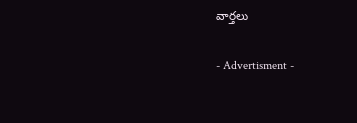వార్తలు

- Advertisment -